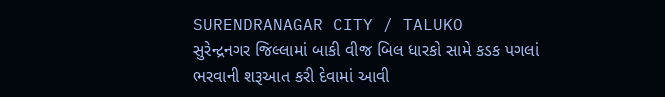SURENDRANAGAR CITY / TALUKO
સુરેન્દ્રનગર જિલ્લામાં બાકી વીજ બિલ ધારકો સામે કડક પગલાં ભરવાની શરૂઆત કરી દેવામાં આવી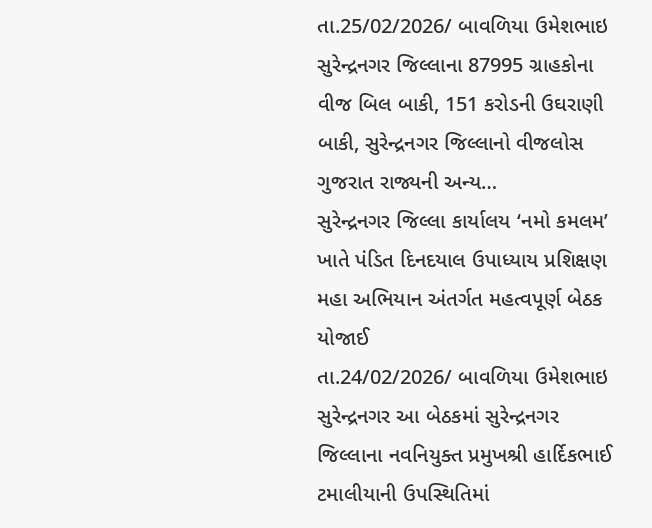તા.25/02/2026/ બાવળિયા ઉમેશભાઇ સુરેન્દ્રનગર જિલ્લાના 87995 ગ્રાહકોના વીજ બિલ બાકી, 151 કરોડની ઉઘરાણી બાકી, સુરેન્દ્રનગર જિલ્લાનો વીજલોસ ગુજરાત રાજ્યની અન્ય…
સુરેન્દ્રનગર જિલ્લા કાર્યાલય ‘નમો કમલમ’ ખાતે પંડિત દિનદયાલ ઉપાધ્યાય પ્રશિક્ષણ મહા અભિયાન અંતર્ગત મહત્વપૂર્ણ બેઠક યોજાઈ
તા.24/02/2026/ બાવળિયા ઉમેશભાઇ સુરેન્દ્રનગર આ બેઠકમાં સુરેન્દ્રનગર જિલ્લાના નવનિયુક્ત પ્રમુખશ્રી હાર્દિકભાઈ ટમાલીયાની ઉપસ્થિતિમાં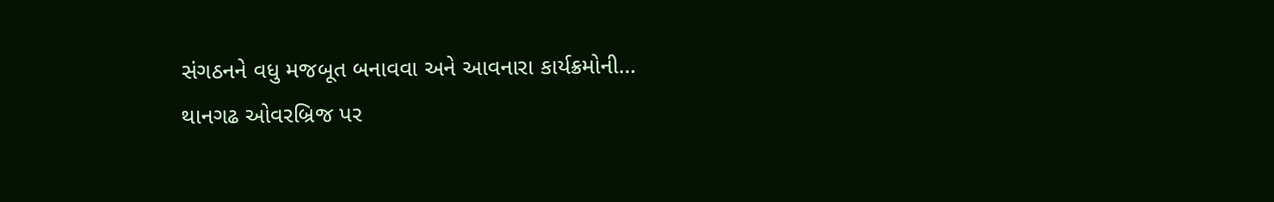સંગઠનને વધુ મજબૂત બનાવવા અને આવનારા કાર્યક્રમોની…
થાનગઢ ઓવરબ્રિજ પર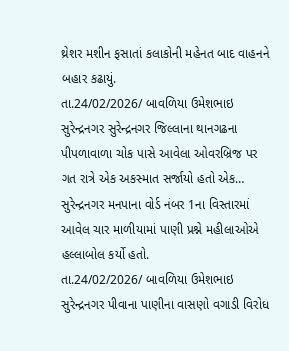થ્રેશર મશીન ફસાતાં કલાકોની મહેનત બાદ વાહનને બહાર કઢાયું.
તા.24/02/2026/ બાવળિયા ઉમેશભાઇ સુરેન્દ્રનગર સુરેન્દ્રનગર જિલ્લાના થાનગઢના પીપળાવાળા ચોક પાસે આવેલા ઓવરબ્રિજ પર ગત રાત્રે એક અકસ્માત સર્જાયો હતો એક…
સુરેન્દ્રનગર મનપાના વોર્ડ નંબર 1ના વિસ્તારમાં આવેલ ચાર માળીયામાં પાણી પ્રશ્ને મહીલાઓએ હલ્લાબોલ કર્યો હતો.
તા.24/02/2026/ બાવળિયા ઉમેશભાઇ સુરેન્દ્રનગર પીવાના પાણીના વાસણો વગાડી વિરોધ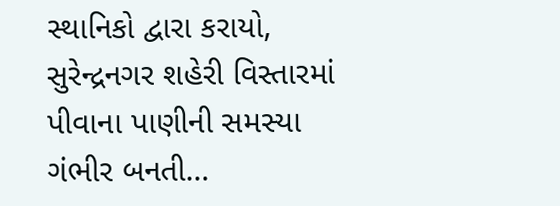સ્થાનિકો દ્વારા કરાયો, સુરેન્દ્રનગર શહેરી વિસ્તારમાં પીવાના પાણીની સમસ્યા ગંભીર બનતી…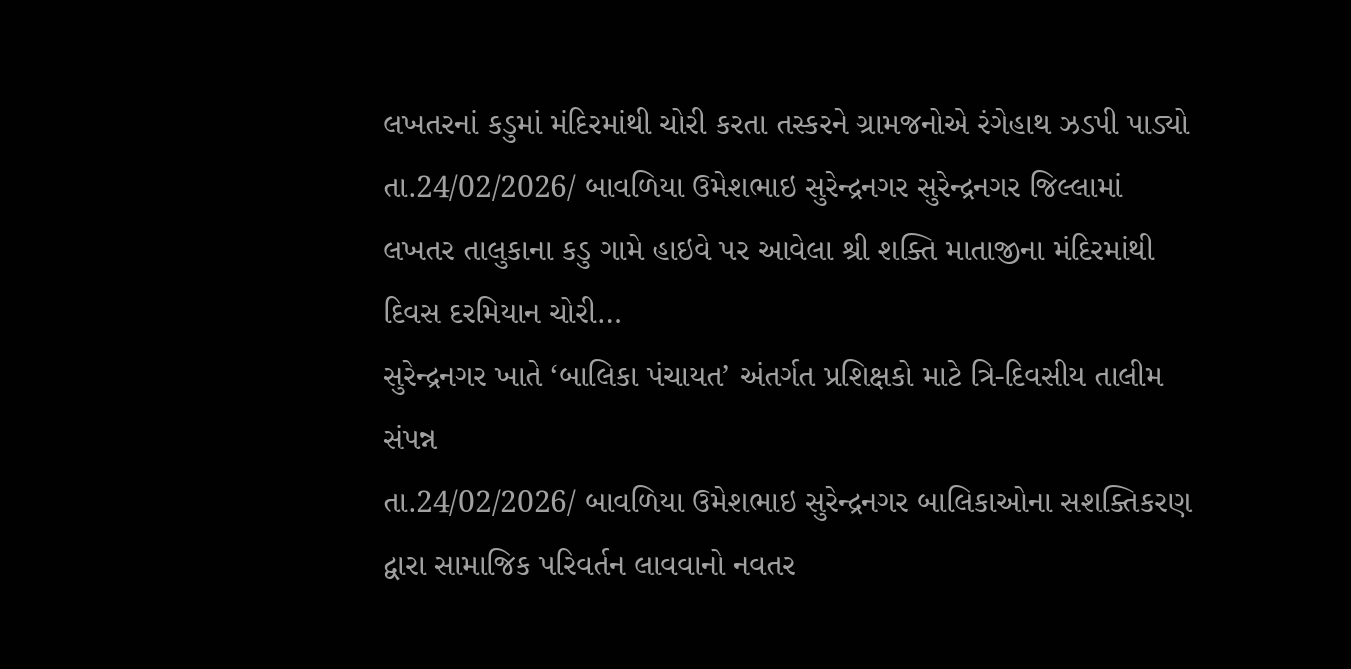લખતરનાં કડુમાં મંદિરમાંથી ચોરી કરતા તસ્કરને ગ્રામજનોએ રંગેહાથ ઝડપી પાડ્યો
તા.24/02/2026/ બાવળિયા ઉમેશભાઇ સુરેન્દ્રનગર સુરેન્દ્રનગર જિલ્લામાં લખતર તાલુકાના કડુ ગામે હાઇવે પર આવેલા શ્રી શક્તિ માતાજીના મંદિરમાંથી દિવસ દરમિયાન ચોરી…
સુરેન્દ્રનગર ખાતે ‘બાલિકા પંચાયત’ અંતર્ગત પ્રશિક્ષકો માટે ત્રિ-દિવસીય તાલીમ સંપન્ન
તા.24/02/2026/ બાવળિયા ઉમેશભાઇ સુરેન્દ્રનગર બાલિકાઓના સશક્તિકરણ દ્વારા સામાજિક પરિવર્તન લાવવાનો નવતર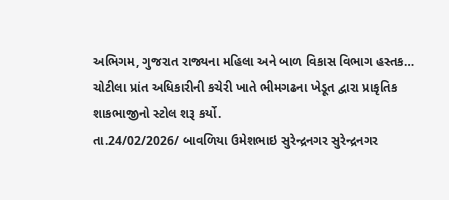અભિગમ, ગુજરાત રાજ્યના મહિલા અને બાળ વિકાસ વિભાગ હસ્તક…
ચોટીલા પ્રાંત અધિકારીની કચેરી ખાતે ભીમગઢના ખેડૂત દ્વારા પ્રાકૃતિક શાકભાજીનો સ્ટોલ શરૂ કર્યો.
તા.24/02/2026/ બાવળિયા ઉમેશભાઇ સુરેન્દ્રનગર સુરેન્દ્રનગર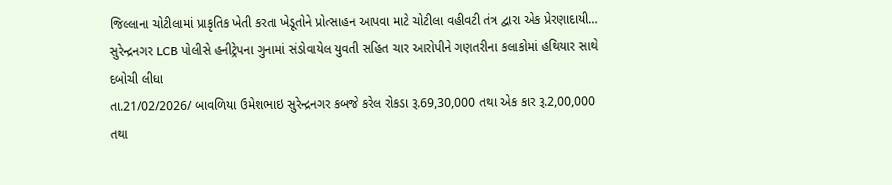જિલ્લાના ચોટીલામાં પ્રાકૃતિક ખેતી કરતા ખેડૂતોને પ્રોત્સાહન આપવા માટે ચોટીલા વહીવટી તંત્ર દ્વારા એક પ્રેરણાદાયી…
સુરેન્દ્રનગર LCB પોલીસે હનીટ્રેપના ગુનામાં સંડોવાયેલ યુવતી સહિત ચાર આરોપીને ગણતરીના કલાકોમાં હથિયાર સાથે દબોચી લીધા
તા.21/02/2026/ બાવળિયા ઉમેશભાઇ સુરેન્દ્રનગર કબજે કરેલ રોકડા રૂ.69,30,000 તથા એક કાર રૂ.2,00,000 તથા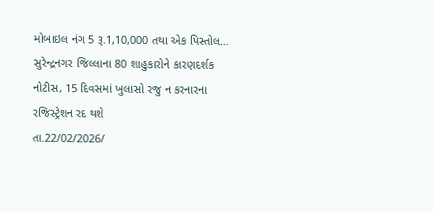મોબાઇલ નંગ 5 રૂ.1,10,000 તથા એક પિસ્તોલ…
સુરેન્દ્રનગર જિલ્લાના 80 શાહુકારોને કારણદર્શક નોટીસ, 15 દિવસમાં ખુલાસો રજુ ન કરનારના રજિસ્ટ્રેશન રદ થશે
તા.22/02/2026/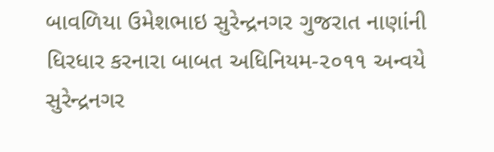બાવળિયા ઉમેશભાઇ સુરેન્દ્રનગર ગુજરાત નાણાંની ધિરધાર કરનારા બાબત અધિનિયમ-૨૦૧૧ અન્વયે સુરેન્દ્રનગર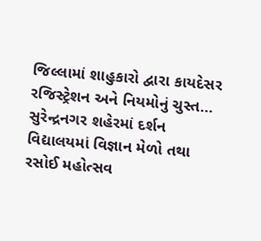જિલ્લામાં શાહુકારો દ્વારા કાયદેસર રજિસ્ટ્રેશન અને નિયમોનું ચુસ્ત…
સુરેન્દ્રનગર શહેરમાં દર્શન વિદ્યાલયમાં વિજ્ઞાન મેળો તથા રસોઈ મહોત્સવ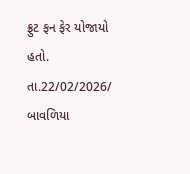ફ્રુટ ફન ફેર યોજાયો હતો.
તા.22/02/2026/ બાવળિયા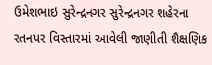ઉમેશભાઇ સુરેન્દ્રનગર સુરેન્દ્રનગર શહેરના રતનપર વિસ્તારમાં આવેલી જાણીતી શૈક્ષણિક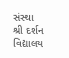સંસ્થા શ્રી દર્શન વિદ્યાલય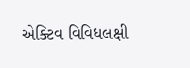એક્ટિવ વિવિધલક્ષી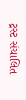ટ્રસ્ટ સંચાલિત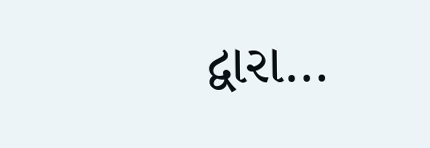દ્વારા…